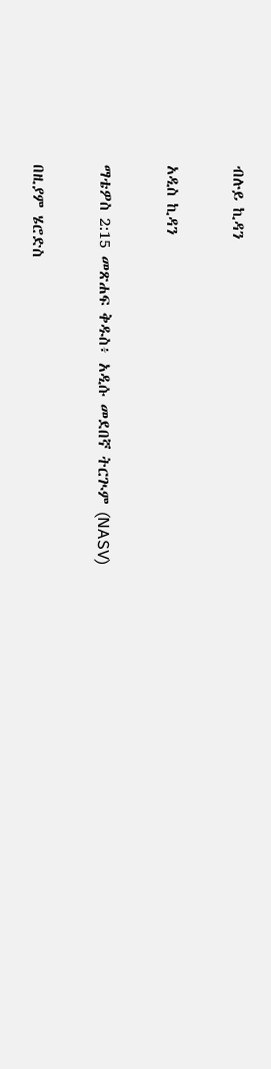ብሉይ ኪዳን

አዲስ ኪዳን

ማቴዎስ 2:15 መጽሐፍ ቅዱስ፥ አዲሱ መደበኛ ትርጒም (NASV)

በዚያም ሄሮድስ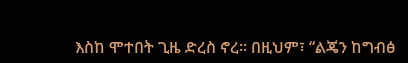እስከ ሞተበት ጊዜ ድረስ ኖረ። በዚህም፣ “ልጄን ከግብፅ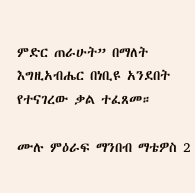ምድር ጠራሁት” በማለት እግዚአብሔር በነቢዩ አንደበት የተናገረው ቃል ተፈጸመ።

ሙሉ ምዕራፍ ማንበብ ማቴዎስ 2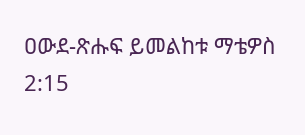ዐውደ-ጽሑፍ ይመልከቱ ማቴዎስ 2:15